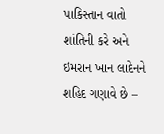પાકિસ્તાન વાતો શાંતિની કરે અને ઇમરાન ખાન લાદેનને શહિદ ગણાવે છે –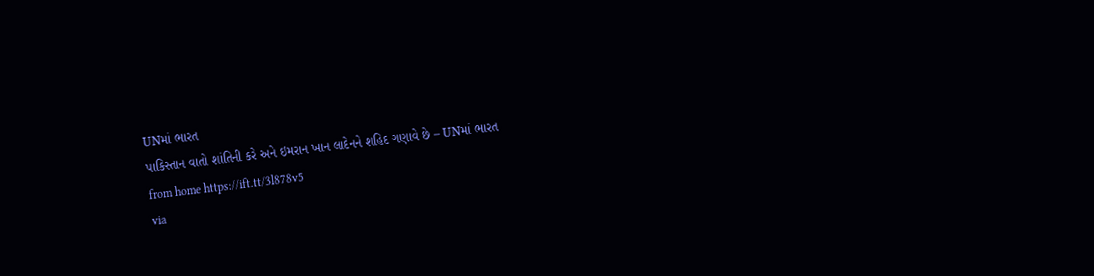UNમાં ભારત
પાકિસ્તાન વાતો શાંતિની કરે અને ઇમરાન ખાન લાદેનને શહિદ ગણાવે છે – UNમાં ભારત
from home https://ift.tt/3l878v5
via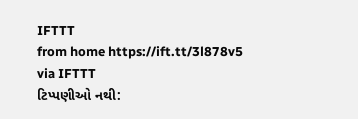IFTTT
from home https://ift.tt/3l878v5
via IFTTT
ટિપ્પણીઓ નથી: